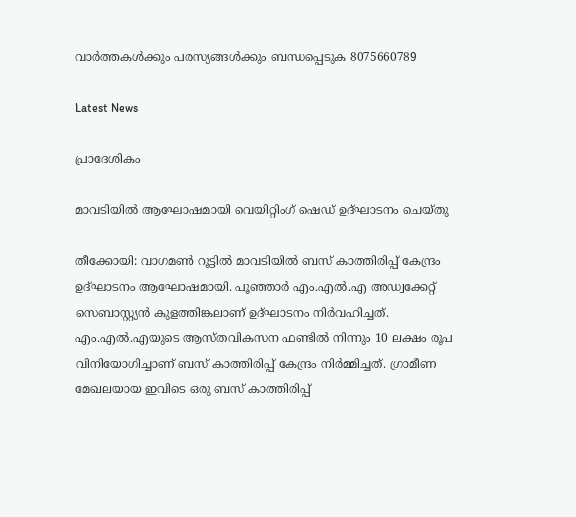വാർത്തകൾക്കും പരസ്യങ്ങൾക്കും ബന്ധപ്പെടുക 8075660789

Latest News

പ്രാദേശികം

മാവടിയിൽ ആഘോഷമായി വെയിറ്റിംഗ് ഷെഡ് ഉദ്ഘാടനം ചെയ്തു

തീക്കോയി: വാഗമൺ റൂട്ടിൽ മാവടിയിൽ ബസ് കാത്തിരിപ്പ് കേന്ദ്രം ഉദ്ഘാടനം ആഘോഷമായി. പൂഞ്ഞാർ എം.എൽ.എ അഡ്വക്കേറ്റ് സെബാസ്റ്റ്യൻ കുളത്തിങ്കലാണ് ഉദ്ഘാടനം നിർവഹിച്ചത്. എം.എൽ.എയുടെ ആസ്തവികസന ഫണ്ടിൽ നിന്നും 10 ലക്ഷം രൂപ വിനിയോഗിച്ചാണ് ബസ് കാത്തിരിപ്പ് കേന്ദ്രം നിർമ്മിച്ചത്. ഗ്രാമീണ മേഖലയായ ഇവിടെ ഒരു ബസ് കാത്തിരിപ്പ്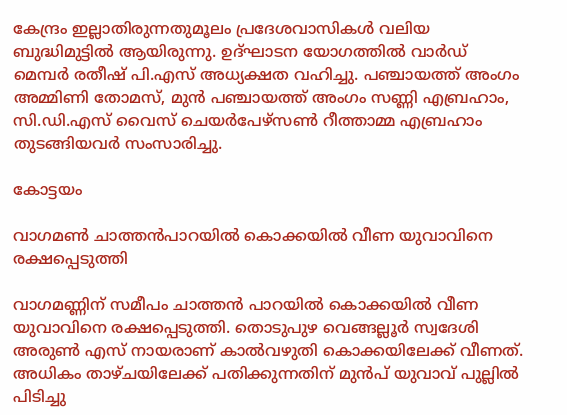കേന്ദ്രം ഇല്ലാതിരുന്നതുമൂലം പ്രദേശവാസികൾ വലിയ ബുദ്ധിമുട്ടിൽ ആയിരുന്നു. ഉദ്ഘാടന യോഗത്തിൽ വാർഡ് മെമ്പർ രതീഷ് പി.എസ് അധ്യക്ഷത വഹിച്ചു. പഞ്ചായത്ത് അംഗം അമ്മിണി തോമസ്, മുൻ പഞ്ചായത്ത് അംഗം സണ്ണി എബ്രഹാം, സി.ഡി.എസ് വൈസ് ചെയർപേഴ്സൺ റീത്താമ്മ എബ്രഹാം തുടങ്ങിയവർ സംസാരിച്ചു.

കോട്ടയം

വാഗമൺ ചാത്തൻപാറയിൽ കൊക്കയിൽ വീണ യുവാവിനെ രക്ഷപ്പെടുത്തി

വാഗമണ്ണിന് സമീപം ചാത്തൻ പാറയിൽ കൊക്കയിൽ വീണ യുവാവിനെ രക്ഷപ്പെടുത്തി. തൊടുപുഴ വെങ്ങല്ലൂർ സ്വദേശി അരുൺ എസ് നായരാണ് കാൽവഴുതി കൊക്കയിലേക്ക് വീണത്. അധികം താഴ്ചയിലേക്ക് പതിക്കുന്നതിന് മുൻപ് യുവാവ് പുല്ലിൽ പിടിച്ചു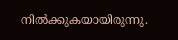നിൽക്കുകയായിരുന്നു.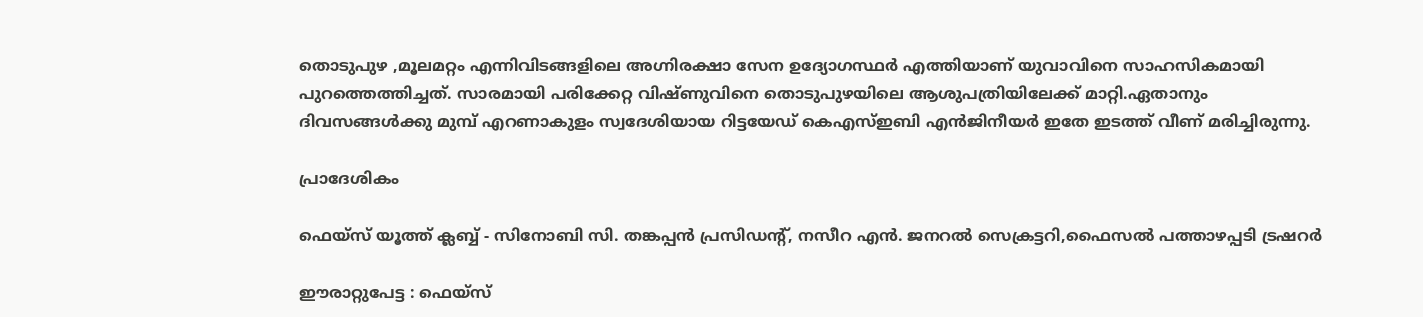തൊടുപുഴ ,മൂലമറ്റം എന്നിവിടങ്ങളിലെ അഗ്നിരക്ഷാ സേന ഉദ്യോഗസ്ഥർ എത്തിയാണ് യുവാവിനെ സാഹസികമായി പുറത്തെത്തിച്ചത്. സാരമായി പരിക്കേറ്റ വിഷ്ണുവിനെ തൊടുപുഴയിലെ ആശുപത്രിയിലേക്ക് മാറ്റി.ഏതാനും ദിവസങ്ങൾക്കു മുമ്പ് എറണാകുളം സ്വദേശിയായ റിട്ടയേഡ് കെഎസ്ഇബി എൻജിനീയർ ഇതേ ഇടത്ത് വീണ് മരിച്ചിരുന്നു.

പ്രാദേശികം

ഫെയ്സ് യൂത്ത് ക്ലബ്ബ് - സിനോബി സി. തങ്കപ്പൻ പ്രസിഡൻ്റ്, നസീറ എൻ. ജനറൽ സെക്രട്ടറി,ഫൈസൽ പത്താഴപ്പടി ട്രഷറർ

ഈരാറ്റുപേട്ട : ഫെയ്സ്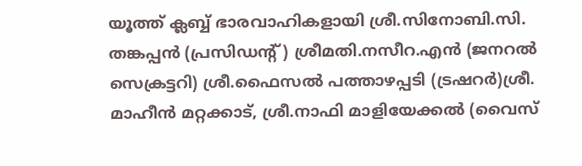യൂത്ത് ക്ലബ്ബ് ഭാരവാഹികളായി ശ്രീ.സിനോബി.സി. തങ്കപ്പൻ (പ്രസിഡൻ്റ്) ശ്രീമതി.നസീറ.എൻ (ജനറൽ സെക്രട്ടറി) ശ്രീ.ഫൈസൽ പത്താഴപ്പടി (ട്രഷറർ)ശ്രീ. മാഹീൻ മറ്റക്കാട്, ശ്രീ.നാഫി മാളിയേക്കൽ (വൈസ്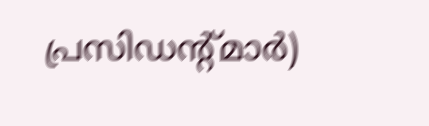പ്രസിഡൻ്റ്മാർ)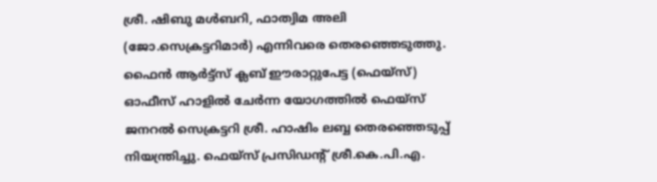ശ്രീ. ഷിബു മൾബറി, ഫാത്വിമ അലി (ജോ.സെക്രട്ടറിമാർ) എന്നിവരെ തെരഞ്ഞെടുത്തു.  ഫൈൻ ആർട്ട്സ് ക്ലബ് ഈരാറ്റുപേട്ട (ഫെയ്സ്) ഓഫീസ് ഹാളിൽ ചേർന്ന യോഗത്തിൽ ഫെയ്സ് ജനറൽ സെക്രട്ടറി ശ്രീ. ഹാഷിം ലബ്ബ തെരഞ്ഞെടുപ്പ് നിയന്ത്രിച്ചു. ഫെയ്സ് പ്രസിഡൻ്റ് ശ്രീ.കെ.പി.എ.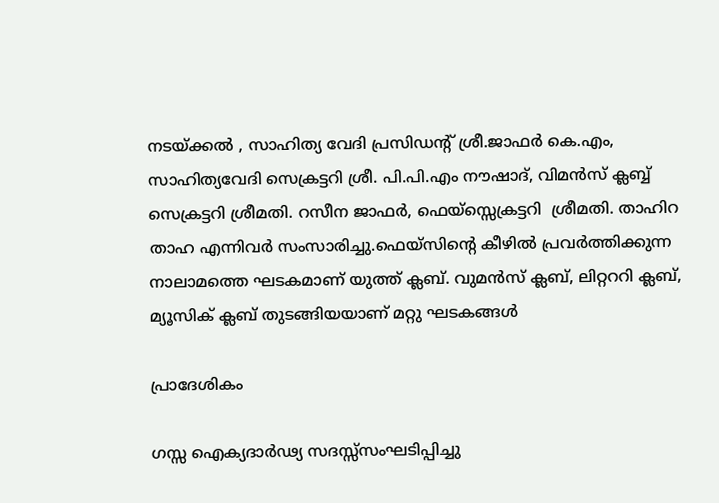നടയ്ക്കൽ , സാഹിത്യ വേദി പ്രസിഡൻ്റ് ശ്രീ.ജാഫർ കെ.എം, സാഹിത്യവേദി സെക്രട്ടറി ശ്രീ. പി.പി.എം നൗഷാദ്, വിമൻസ് ക്ലബ്ബ് സെക്രട്ടറി ശ്രീമതി. റസീന ജാഫർ, ഫെയ്സ്സെക്രട്ടറി  ശ്രീമതി. താഹിറ താഹ എന്നിവർ സംസാരിച്ചു.ഫെയ്സിന്റെ കീഴിൽ പ്രവർത്തിക്കുന്ന നാലാമത്തെ ഘടകമാണ് യുത്ത് ക്ലബ്. വുമൻസ് ക്ലബ്, ലിറ്റററി ക്ലബ്, മ്യൂസിക് ക്ലബ് തുടങ്ങിയയാണ് മറ്റു ഘടകങ്ങൾ

പ്രാദേശികം

ഗസ്സ ഐക്യദാർഢ്യ സദസ്സ്സംഘടിപ്പിച്ചു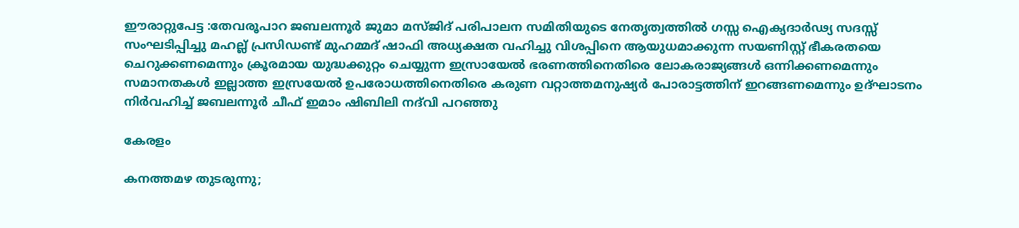ഈരാറ്റുപേട്ട :തേവരൂപാറ ജബലന്നൂർ ജുമാ മസ്ജിദ് പരിപാലന സമിതിയുടെ നേതൃത്വത്തിൽ ഗസ്സ ഐക്യദാർഢ്യ സദസ്സ് സംഘടിപ്പിച്ചു മഹല്ല് പ്രസിഡണ്ട് മുഹമ്മദ് ഷാഫി അധ്യക്ഷത വഹിച്ചു വിശപ്പിനെ ആയുധമാക്കുന്ന സയണിസ്റ്റ് ഭീകരതയെ ചെറുക്കണമെന്നും ക്രൂരമായ യുദ്ധക്കുറ്റം ചെയ്യുന്ന ഇസ്രായേൽ ഭരണത്തിനെതിരെ ലോകരാജ്യങ്ങൾ ഒന്നിക്കണമെന്നും സമാനതകൾ ഇല്ലാത്ത ഇസ്രയേൽ ഉപരോധത്തിനെതിരെ കരുണ വറ്റാത്തമനുഷ്യർ പോരാട്ടത്തിന് ഇറങ്ങണമെന്നും ഉദ്ഘാടനം നിർവഹിച്ച് ജബലന്നൂർ ചീഫ് ഇമാം ഷിബിലി നദ്‌വി പറഞ്ഞു

കേരളം

കനത്തമഴ തുടരുന്നു;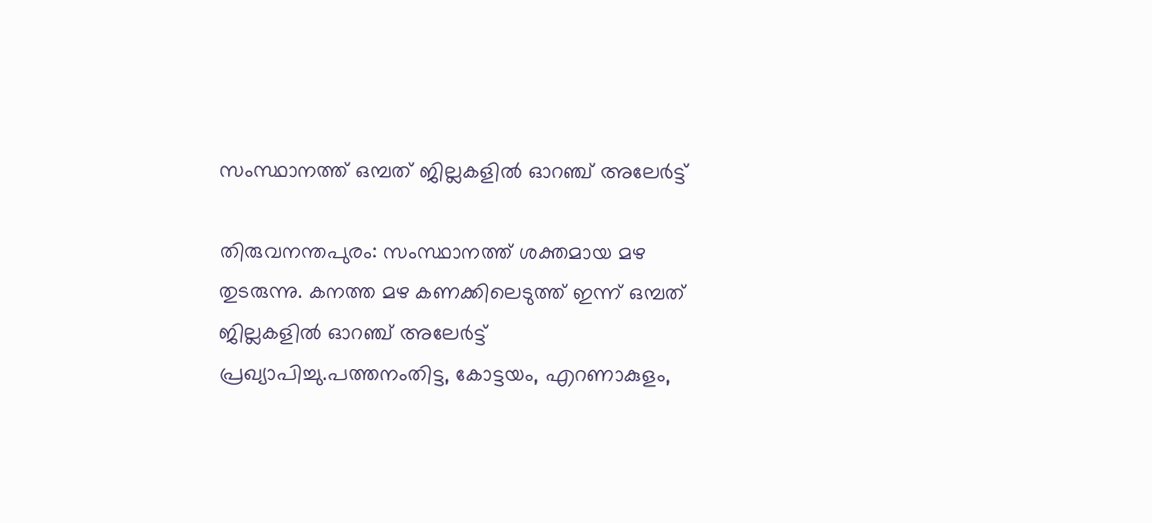സംസ്ഥാനത്ത് ഒമ്പത് ജില്ലകളില്‍ ഓറഞ്ച് അലേര്‍ട്ട്

തിരുവനന്തപുരം: സംസ്ഥാനത്ത് ശക്തമായ മഴ തുടരുന്നു. കനത്ത മഴ കണക്കിലെടുത്ത് ഇന്ന് ഒമ്പത് ജില്ലകളില്‍ ഓറഞ്ച് അലേര്‍ട്ട് പ്രഖ്യാപിച്ചു.പത്തനംതിട്ട, കോട്ടയം, എറണാകുളം,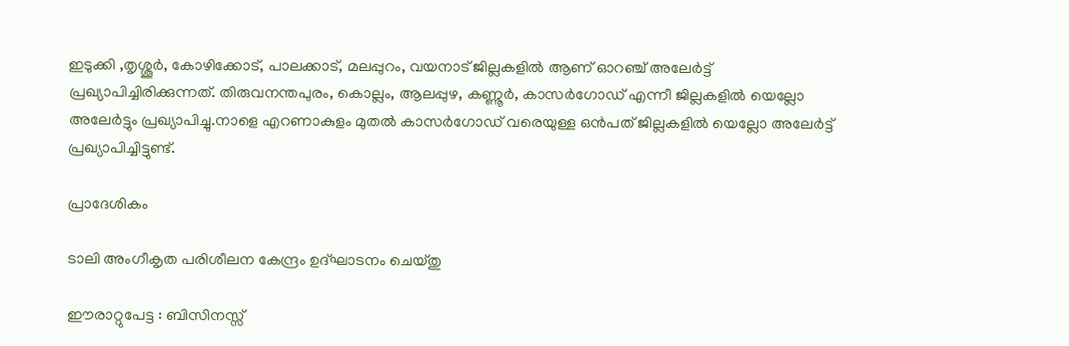ഇടുക്കി ,തൃശ്ശൂര്‍, കോഴിക്കോട്, പാലക്കാട്, മലപ്പുറം, വയനാട് ജില്ലകളില്‍ ആണ് ഓറഞ്ച് അലേര്‍ട്ട് പ്രഖ്യാപിച്ചിരിക്കുന്നത്. തിരുവനന്തപുരം, കൊല്ലം, ആലപ്പുഴ, കണ്ണൂര്‍, കാസര്‍ഗോഡ് എന്നീ ജില്ലകളില്‍ യെല്ലോ അലേര്‍ട്ടും പ്രഖ്യാപിച്ചു.നാളെ എറണാകുളം മുതല്‍ കാസര്‍ഗോഡ് വരെയുള്ള ഒന്‍പത് ജില്ലകളില്‍ യെല്ലോ അലേര്‍ട്ട് പ്രഖ്യാപിച്ചിട്ടുണ്ട്.

പ്രാദേശികം

ടാലി അംഗീകൃത പരിശീലന കേന്ദ്രം ഉദ്ഘാടനം ചെയ്തു

ഈരാറ്റുപേട്ട : ബിസിനസ്സ്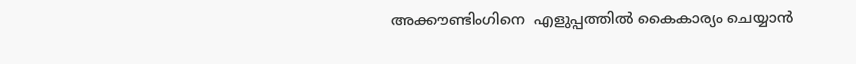അക്കൗണ്ടിംഗിനെ  എളുപ്പത്തിൽ കൈകാര്യം ചെയ്യാൻ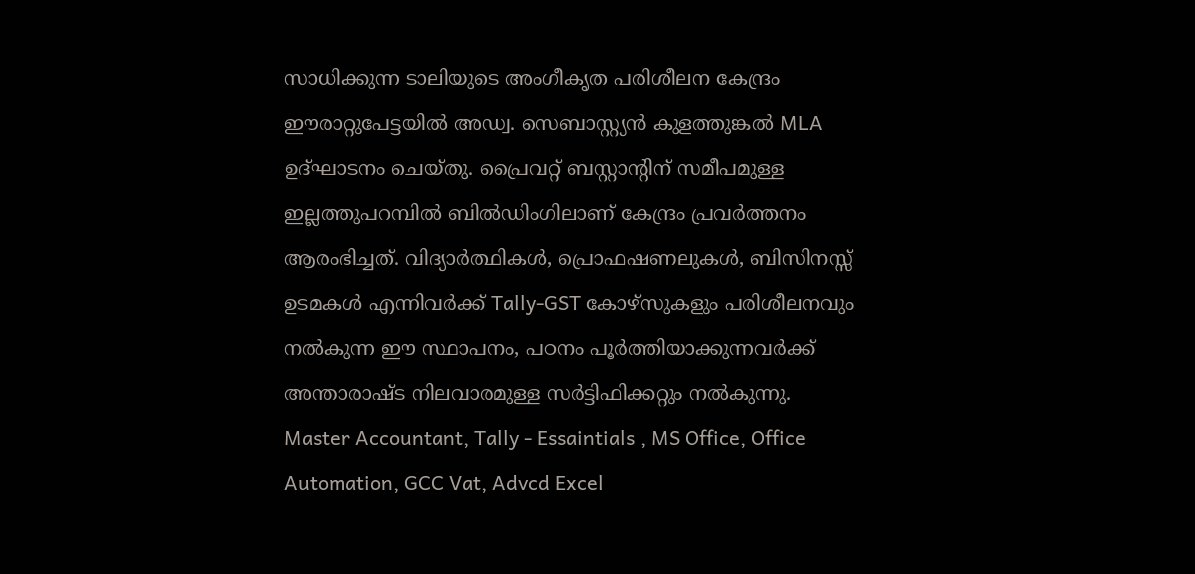സാധിക്കുന്ന ടാലിയുടെ അംഗീകൃത പരിശീലന കേന്ദ്രം ഈരാറ്റുപേട്ടയിൽ അഡ്വ. സെബാസ്റ്റ്യൻ കുളത്തുങ്കൽ MLA ഉദ്ഘാടനം ചെയ്തു. പ്രൈവറ്റ് ബസ്റ്റാന്റിന് സമീപമുള്ള ഇല്ലത്തുപറമ്പില്‍ ബില്‍ഡിംഗിലാണ് കേന്ദ്രം പ്രവര്‍ത്തനം ആരംഭിച്ചത്. വിദ്യാര്‍ത്ഥികള്‍, പ്രൊഫഷണലുകള്‍, ബിസിനസ്സ് ഉടമകള്‍ എന്നിവര്‍ക്ക് Tally-GST കോഴ്‌സുകളും പരിശീലനവും നല്‍കുന്ന ഈ സ്ഥാപനം, പഠനം പൂര്‍ത്തിയാക്കുന്നവര്‍ക്ക് അന്താരാഷ്ട നിലവാരമുള്ള സര്‍ട്ടിഫിക്കറ്റും നല്‍കുന്നു.  Master Accountant, Tally - Essaintials , MS Office, Office Automation, GCC Vat, Advcd Excel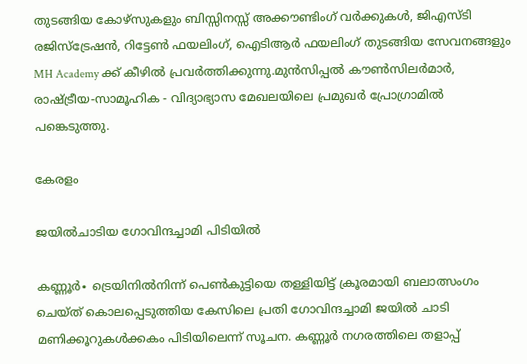തുടങ്ങിയ കോഴ്‌സുകളും ബിസ്സിനസ്സ് അക്കൗണ്ടിംഗ് വര്‍ക്കുകള്‍, ജിഎസ്ടി രജിസ്‌ട്രേഷന്‍, റിട്ടേണ്‍ ഫയലിംഗ്, ഐടിആര്‍ ഫയലിംഗ് തുടങ്ങിയ സേവനങ്ങളും MH Academy ക്ക് കീഴിൽ പ്രവർത്തിക്കുന്നു.മുൻസിപ്പൽ കൗൺസിലർമാർ, രാഷ്ട്രീയ-സാമൂഹിക - വിദ്യാഭ്യാസ മേഖലയിലെ പ്രമുഖർ പ്രോഗ്രാമിൽ പങ്കെടുത്തു.

കേരളം

ജയിൽചാടിയ ഗോവിന്ദച്ചാമി പിടിയിൽ

കണ്ണൂർ∙ ട്രെയിനിൽനിന്ന് പെൺകുട്ടിയെ തള്ളിയിട്ട് ക്രൂരമായി ബലാത്സംഗം ചെയ്ത് കൊലപ്പെടുത്തിയ കേസിലെ പ്രതി ഗോവിന്ദച്ചാമി ജയിൽ ചാടി മണിക്കൂറുകൾക്കകം പിടിയിലെന്ന് സൂചന. കണ്ണൂർ നഗരത്തിലെ തളാപ്പ്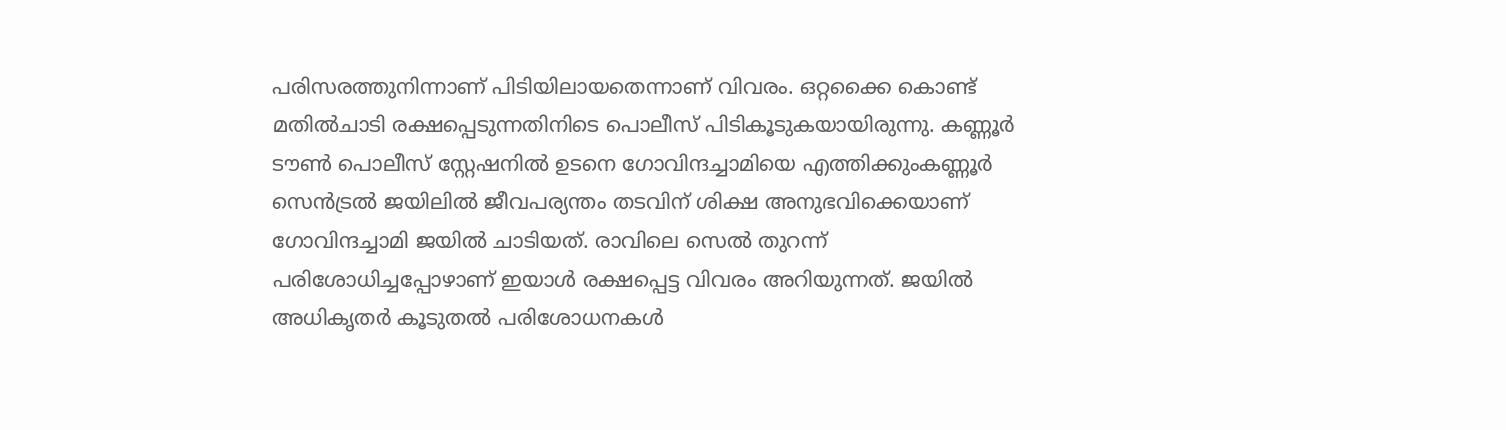പരിസരത്തുനിന്നാണ് പിടിയിലായതെന്നാണ് വിവരം. ഒറ്റക്കൈ കൊണ്ട് മതിൽചാടി രക്ഷപ്പെടുന്നതിനിടെ പൊലീസ് പിടികൂടുകയായിരുന്നു. കണ്ണൂർ ടൗൺ‌ പൊലീസ് സ്റ്റേഷനിൽ ഉടനെ ഗോവിന്ദച്ചാമിയെ എത്തിക്കുംകണ്ണൂർ സെൻട്രൽ ജയിലിൽ ജീവപര്യന്തം തടവിന് ശിക്ഷ അനുഭവിക്കെയാണ് ഗോവിന്ദച്ചാമി ജയിൽ ചാടിയത്. രാവിലെ സെൽ തുറന്ന് പരിശോധിച്ചപ്പോഴാണ് ഇയാൾ രക്ഷപ്പെട്ട വിവരം അറിയുന്നത്. ജയിൽ അധികൃതർ കൂടുതൽ പരിശോധനകൾ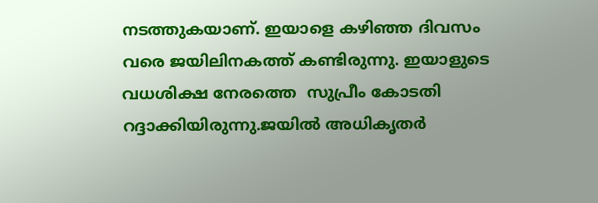നടത്തുകയാണ്. ഇയാളെ കഴിഞ്ഞ ദിവസം വരെ ജയിലിനകത്ത് കണ്ടിരുന്നു. ഇയാളുടെ വധശിക്ഷ നേരത്തെ  സുപ്രീം കോടതി റദ്ദാക്കിയിരുന്നു.ജയിൽ അധികൃതർ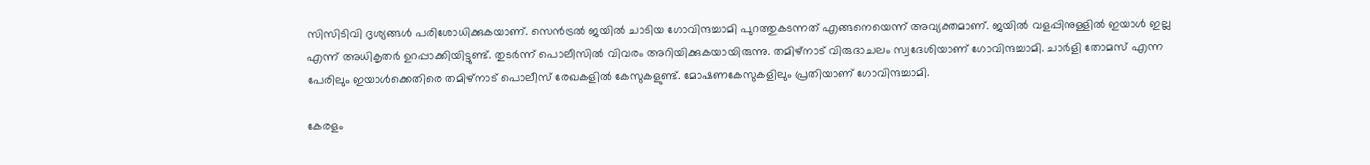സിസിടിവി ദൃശ്യങ്ങൾ പരിശോധിക്കുകയാണ്. സെൻട്രൽ ജയിൽ ചാടിയ ഗോവിന്ദച്ചാമി പുറത്തുകടന്നത് എങ്ങനെയെന്ന് അവ്യക്തമാണ്. ജയിൽ വളപ്പിനുള്ളിൽ ഇയാൾ ഇല്ല എന്ന് അധികൃതർ ഉറപ്പാക്കിയിട്ടുണ്ട്. തുടർന്ന് പൊലീസിൽ വിവരം അറിയിക്കുകയായിരുന്നു. തമിഴ്നാട് വിരുദാചലം സ്വദേശിയാണ് ഗോവിന്ദച്ചാമി. ചാർളി തോമസ് എന്ന പേരിലും ഇയാൾക്കെതിരെ തമിഴ്നാട് പൊലീസ് രേഖകളിൽ കേസുകളുണ്ട്. മോഷണകേസുകളിലും പ്രതിയാണ് ഗോവിന്ദച്ചാമി.

കേരളം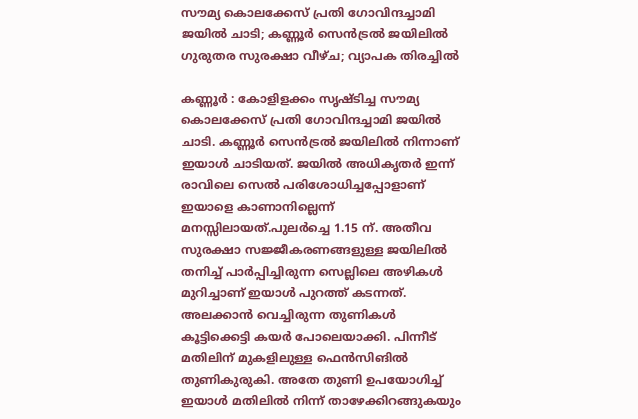സൗമ്യ കൊലക്കേസ് പ്രതി ഗോവിന്ദച്ചാമി ജയിൽ ചാടി; കണ്ണൂർ സെൻട്രൽ ജയിലിൽ ഗുരുതര സുരക്ഷാ വീഴ്ച; വ്യാപക തിരച്ചിൽ

കണ്ണൂർ : കോളിളക്കം സൃഷ്ടിച്ച സൗമ്യ കൊലക്കേസ് പ്രതി ഗോവിന്ദച്ചാമി ജയിൽ ചാടി. കണ്ണൂർ സെൻട്രൽ ജയിലിൽ നിന്നാണ് ഇയാൾ ചാടിയത്. ജയിൽ അധികൃതർ ഇന്ന് രാവിലെ സെൽ പരിശോധിച്ചപ്പോളാണ് ഇയാളെ കാണാനില്ലെന്ന് മനസ്സിലായത്.പുലർച്ചെ 1.15 ന്. അതീവ സുരക്ഷാ സജ്ജീകരണങ്ങളുള്ള ജയിലിൽ തനിച്ച് പാർപ്പിച്ചിരുന്ന സെല്ലിലെ അഴികൾ മുറിച്ചാണ് ഇയാൾ പുറത്ത് കടന്നത്. അലക്കാൻ വെച്ചിരുന്ന തുണികൾ കൂട്ടിക്കെട്ടി കയർ പോലെയാക്കി. പിന്നീട് മതിലിന് മുകളിലുള്ള ഫെൻസിങിൽ തുണികുരുകി. അതേ തുണി ഉപയോഗിച്ച് ഇയാൾ മതിലിൽ നിന്ന് താഴേക്കിറങ്ങുകയും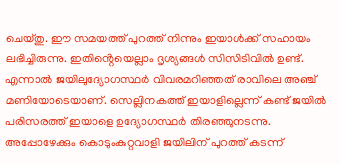ചെയ്തു. ഈ സമയത്ത് പുറത്ത് നിന്നും ഇയാൾക്ക് സഹായം ലഭിച്ചിരുന്നു. ഇതിൻ്റെയെല്ലാം ദൃശ്യങ്ങൾ സിസിടിവിൽ ഉണ്ട്. എന്നാൽ ജയിലുദ്യോഗസ്ഥർ വിവരമറിഞ്ഞത് രാവിലെ അഞ്ച് മണിയോടെയാണ്. സെല്ലിനകത്ത് ഇയാളില്ലെന്ന് കണ്ട് ജയിൽ പരിസരത്ത് ഇയാളെ ഉദ്യോഗസ്ഥർ തിരഞ്ഞുനടന്നു. അപ്പോഴേക്കും കൊടുംകുറ്റവാളി ജയിലിന് പുറത്ത് കടന്ന്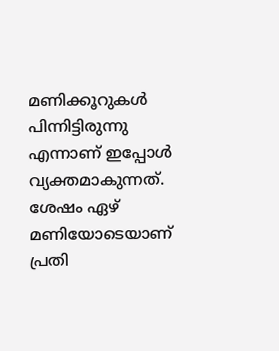മണിക്കൂറുകൾ പിന്നിട്ടിരുന്നു എന്നാണ് ഇപ്പോൾ വ്യക്തമാകുന്നത്. ശേഷം ഏഴ് മണിയോടെയാണ് പ്രതി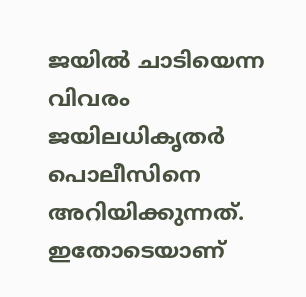ജയിൽ ചാടിയെന്ന വിവരം ജയിലധികൃതർ പൊലീസിനെ അറിയിക്കുന്നത്. ഇതോടെയാണ്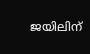ജയിലിന്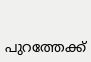പുറത്തേക്ക്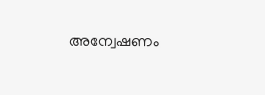അന്വേഷണം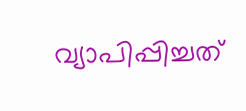വ്യാപിപ്പിച്ചത്